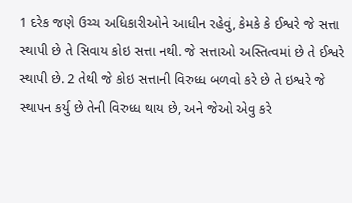1 દરેક જણે ઉચ્ચ અધિકારીઓને આધીન રહેવું, કેમકે કે ઈશ્વરે જે સત્તા સ્થાપી છે તે સિવાય કોઇ સત્તા નથી. જે સત્તાઓ અસ્તિત્વમાં છે તે ઈશ્વરે સ્થાપી છે. 2 તેથી જે કોઇ સત્તાની વિરુધ્ધ બળવો કરે છે તે ઇશ્વરે જે સ્થાપન કર્યુ છે તેની વિરુધ્ધ થાય છે, અને જેઓ એવુ કરે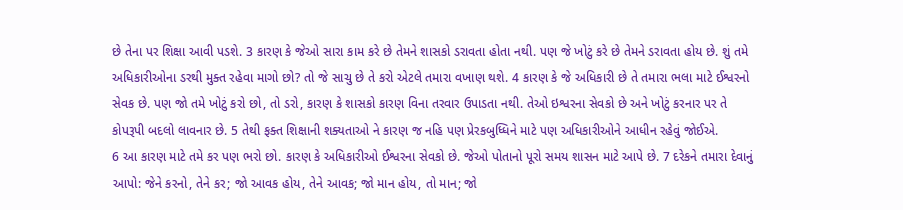છે તેના પર શિક્ષા આવી પડશે. 3 કારણ કે જેઓ સારા કામ કરે છે તેમને શાસકો ડરાવતા હોતા નથી. પણ જે ખોટું કરે છે તેમને ડરાવતા હોય છે. શું તમે અધિકારીઓના ડરથી મુક્ત રહેવા માગો છો? તો જે સાચુ છે તે કરો એટલે તમારા વખાણ થશે. 4 કારણ કે જે અધિકારી છે તે તમારા ભલા માટે ઈશ્વરનો સેવક છે. પણ જો તમે ખોટું કરો છો, તો ડરો, કારણ કે શાસકો કારણ વિના તરવાર ઉપાડતા નથી. તેઓ ઇશ્વરના સેવકો છે અને ખોટું કરનાર પર તે કોપરૂપી બદલો લાવનાર છે. 5 તેથી ફક્ત શિક્ષાની શક્યતાઓ ને કારણ જ નહિ પણ પ્રેરકબુધ્ધિને માટે પણ અધિકારીઓને આધીન રહેવું જોઈએ.
6 આ કારણ માટે તમે કર પણ ભરો છો. કારણ કે અધિકારીઓ ઈશ્વરના સેવકો છે. જેઓ પોતાનો પૂરો સમય શાસન માટે આપે છે. 7 દરેકને તમારા દેવાનું આપો: જેને કરનો, તેને કર; જો આવક હોય, તેને આવક; જો માન હોય, તો માન; જો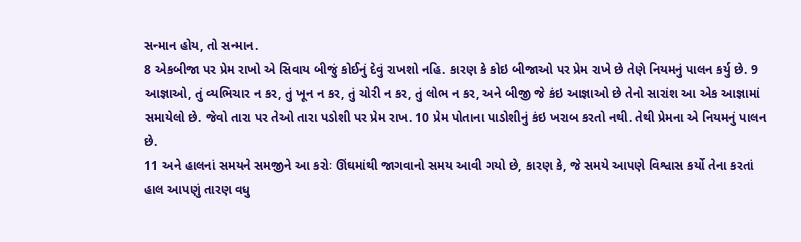સન્માન હોય, તો સન્માન.
8 એકબીજા પર પ્રેમ રાખો એ સિવાય બીજું કોઈનું દેવું રાખશો નહિ. કારણ કે કોઇ બીજાઓ પર પ્રેમ રાખે છે તેણે નિયમનું પાલન કર્યુ છે. 9 આજ્ઞાઓ, તું વ્યભિચાર ન કર, તું ખૂન ન કર, તું ચોરી ન કર, તું લોભ ન કર, અને બીજી જે કંઇ આજ્ઞાઓ છે તેનો સારાંશ આ એક આજ્ઞામાં સમાયેલો છે. જેવો તારા પર તેઓ તારા પડોશી પર પ્રેમ રાખ. 10 પ્રેમ પોતાના પાડોશીનું કંઇ ખરાબ કરતો નથી. તેથી પ્રેમના એ નિયમનું પાલન છે.
11 અને હાલનાં સમયને સમજીને આ કરોઃ ઊંઘમાંથી જાગવાનો સમય આવી ગયો છે, કારણ કે, જે સમયે આપણે વિશ્વાસ કર્યો તેના કરતાં હાલ આપણું તારણ વધુ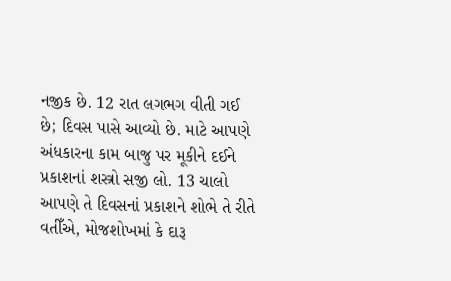નજીક છે. 12 રાત લગભગ વીતી ગઈ છે; દિવસ પાસે આવ્યો છે. માટે આપણે અંધકારના કામ બાજુ પર મૂકીને દઈને પ્રકાશનાં શસ્ત્રો સજી લો. 13 ચાલો આપણે તે દિવસનાં પ્રકાશને શોભે તે રીતે વતીઁએ, મોજશોખમાં કે દારૂ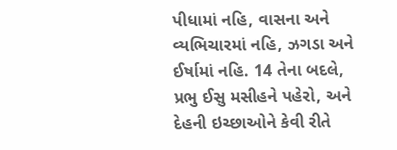પીધામાં નહિ, વાસના અને વ્યભિચારમાં નહિ, ઝગડા અને ઈર્ષામાં નહિ. 14 તેના બદલે, પ્રભુ ઈસુ મસીહને પહેરો, અને દેહની ઇચ્છાઓને કેવી રીતે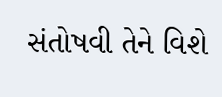સંતોષવી તેને વિશે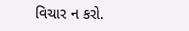વિચાર ન કરો.